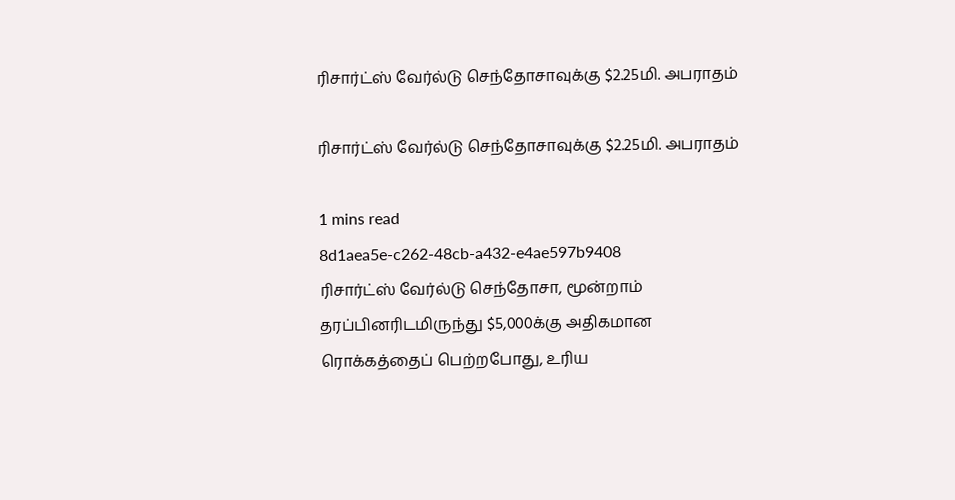ரிசார்ட்ஸ் வேர்ல்டு செந்தோசாவுக்கு $2.25மி. அபராதம்

ரிசார்ட்ஸ் வேர்ல்டு செந்தோசாவுக்கு $2.25மி. அபராதம்

1 mins read
8d1aea5e-c262-48cb-a432-e4ae597b9408
ரிசார்ட்ஸ் வேர்ல்டு செந்தோசா, மூன்றாம் தரப்பினரிடமிருந்து $5,000க்கு அதிகமான ரொக்கத்தைப் பெற்றபோது, உரிய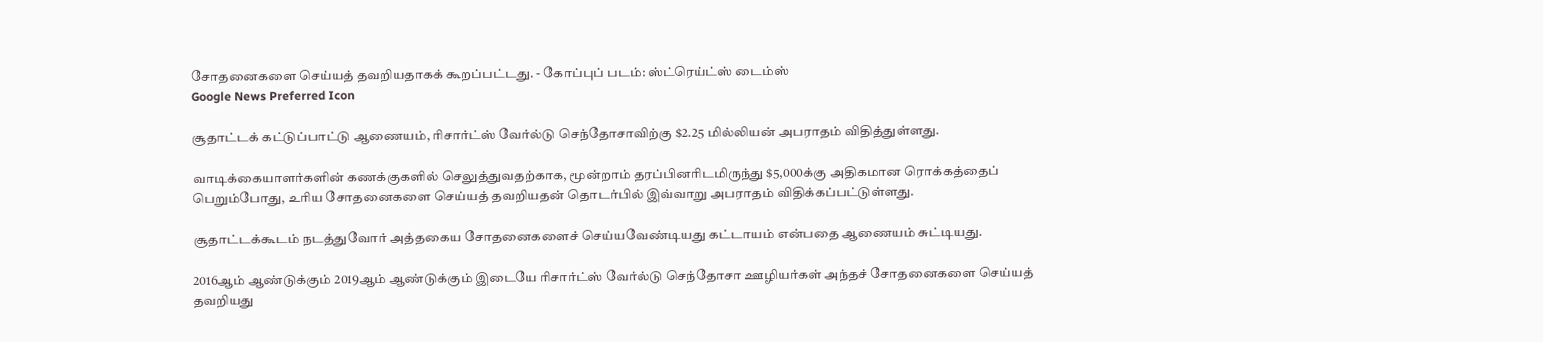சோதனைகளை செய்யத் தவறியதாகக் கூறப்பட்டது. - கோப்புப் படம்: ஸ்ட்ரெய்ட்ஸ் டைம்ஸ்
Google News Preferred Icon

சூதாட்டக் கட்டுப்பாட்டு ஆணையம், ரிசார்ட்ஸ் வேர்ல்டு செந்தோசாவிற்கு $2.25 மில்லியன் அபராதம் விதித்துள்ளது.

வாடிக்கையாளர்களின் கணக்குகளில் செலுத்துவதற்காக, மூன்றாம் தரப்பினரிடமிருந்து $5,000க்கு அதிகமான ரொக்கத்தைப் பெறும்போது, உரிய சோதனைகளை செய்யத் தவறியதன் தொடர்பில் இவ்வாறு அபராதம் விதிக்கப்பட்டுள்ளது.

சூதாட்டக்கூடம் நடத்துவோர் அத்தகைய சோதனைகளைச் செய்யவேண்டியது கட்டாயம் என்பதை ஆணையம் சுட்டியது.

2016ஆம் ஆண்டுக்கும் 2019ஆம் ஆண்டுக்கும் இடையே ரிசார்ட்ஸ் வேர்ல்டு செந்தோசா ஊழியர்கள் அந்தச் சோதனைகளை செய்யத் தவறியது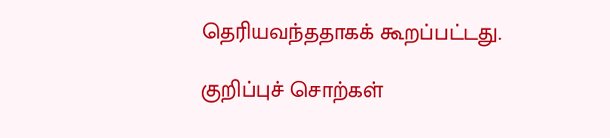தெரியவந்ததாகக் கூறப்பட்டது.

குறிப்புச் சொற்கள்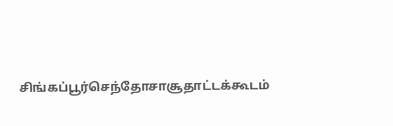சிங்கப்பூர்செந்தோசாசூதாட்டக்கூடம்